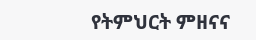የትምህርት ምዘናና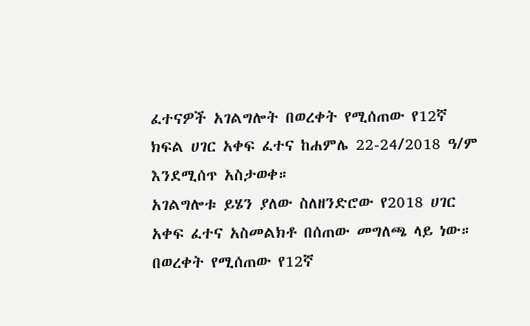ፈተናዎች አገልግሎት በወረቀት የሚሰጠው የ12ኛ ክፍል ሀገር አቀፍ ፈተና ከሐምሌ 22-24/2018 ዓ/ም እንደሚሰጥ አስታወቀ።
አገልግሎቱ ይሄን ያለው ስለዘንድሮው የ2018 ሀገር አቀፍ ፈተና አስመልክቶ በሰጠው መግለጫ ላይ ነው።
በወረቀት የሚሰጠው የ12ኛ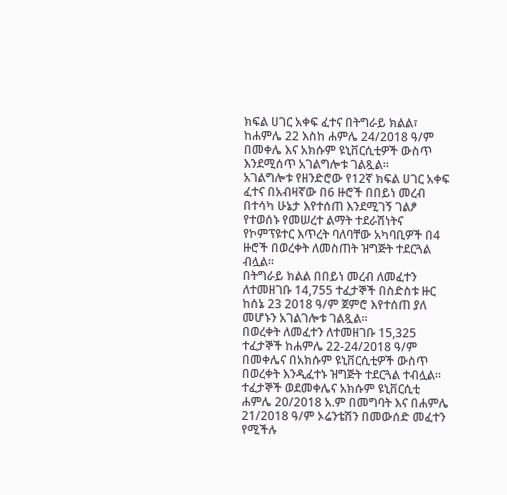ክፍል ሀገር አቀፍ ፈተና በትግራይ ክልል፣ ከሐምሌ 22 እስከ ሐምሌ 24/2018 ዓ/ም በመቀሌ እና አክሱም ዩኒቨርሲቲዎች ውስጥ እንደሚሰጥ አገልግሎቱ ገልጿል።
አገልግሎቱ የዘንድሮው የ12ኛ ክፍል ሀገር አቀፍ ፈተና በአብዛኛው በ6 ዙሮች በበይነ መረብ በተሳካ ሁኔታ እየተሰጠ እንደሚገኝ ገልፆ የተወሰኑ የመሠረተ ልማት ተደራሽነትና የኮምፕዩተር እጥረት ባለባቸው አካባቢዎች በ4 ዙሮች በወረቀት ለመስጠት ዝግጅት ተደርጓል ብሏል።
በትግራይ ክልል በበይነ መረብ ለመፈተን ለተመዘገቡ 14,755 ተፈታኞች በስድስቱ ዙር ከሰኔ 23 2018 ዓ/ም ጀምሮ እየተሰጠ ያለ መሆኑን አገልገሎቱ ገልጿል።
በወረቀት ለመፈተን ለተመዘገቡ 15,325 ተፈታኞች ከሐምሌ 22-24/2018 ዓ/ም በመቀሌና በአክሱም ዩኒቨርሲቲዎች ውስጥ በወረቀት እንዲፈተኑ ዝግጅት ተደርጓል ተብሏል።
ተፈታኞች ወደመቀሌና አክሱም ዩኒቨርሲቲ ሐምሌ 20/2018 አ.ም በመግባት እና በሐምሌ 21/2018 ዓ/ም ኦሬንቴሽን በመውሰድ መፈተን የሚችሉ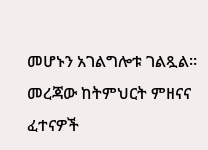መሆኑን አገልግሎቱ ገልጿል። መረጃው ከትምህርት ምዘናና ፈተናዎች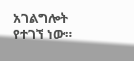አገልግሎት የተገኘ ነው።